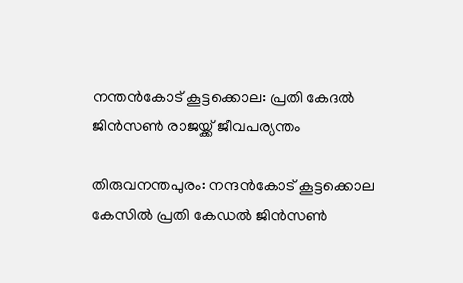നന്തൻകോട് കൂട്ടക്കൊല: പ്രതി കേദൽ ജിന്‍സണ്‍ രാജയ്ക്ക് ജീവപര്യന്തം

തിരുവനന്തപുരം: നന്ദൻകോട് കൂട്ടക്കൊല കേസിൽ പ്രതി കേഡൽ ജിൻസൺ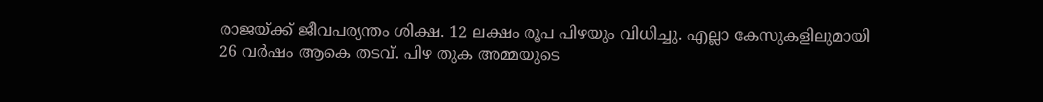രാജയ്ക്ക് ജീവപര്യന്തം ശിക്ഷ. 12 ലക്ഷം രൂപ പിഴയും വിധിച്ചു. എല്ലാ കേസുകളിലുമായി 26 വർഷം ആകെ തടവ്. പിഴ തുക അമ്മയുടെ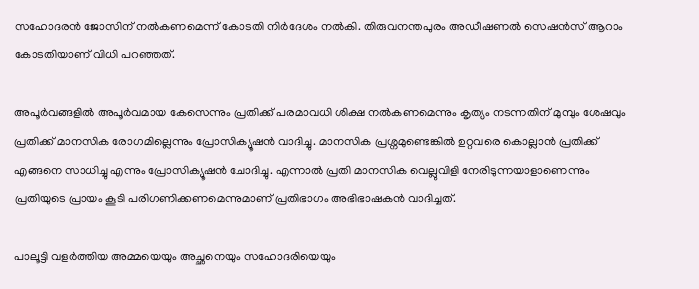സഹോദരൻ ജോസിന് നൽകണമെന്ന് കോടതി നിർദേശം നൽകി. തിരുവനന്തപുരം അഡീഷണൽ സെഷൻസ് ആറാം കോടതിയാണ് വിധി പറഞ്ഞത്.

അപൂർവങ്ങളിൽ അപൂർവമായ കേസെന്നും പ്രതിക്ക് പരമാവധി ശിക്ഷ നൽകണമെന്നും കൃത്യം നടന്നതിന് മുമ്പും ശേഷവും പ്രതിക്ക് മാനസിക രോഗമില്ലെന്നും പ്രോസിക്യൂഷൻ വാദിച്ചു. മാനസിക പ്രശ്നമുണ്ടെങ്കിൽ ഉറ്റവരെ കൊല്ലാൻ പ്രതിക്ക് എങ്ങനെ സാധിച്ചു എന്നും പ്രോസിക്യൂഷൻ ചോദിച്ചു. എന്നാൽ പ്രതി മാനസിക വെല്ലുവിളി നേരിടുന്നയാളാണെന്നും പ്രതിയുടെ പ്രായം കൂടി പരിഗണിക്കണമെന്നുമാണ് പ്രതിഭാഗം അഭിഭാഷകൻ വാദിച്ചത്.

പാലൂട്ടി വളർത്തിയ അമ്മയെയും അച്ഛനെയും സഹോദരിയെയും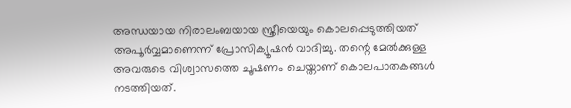അന്ധയായ നിരാലംബയായ സ്ത്രീയെയും കൊലപ്പെടുത്തിയത് അപൂർവ്വമാണെന്ന് പ്രോസിക്യൂഷൻ വാദിച്ചു. തന്റെ മേൽക്കുള്ള അവരുടെ വിശ്വാസത്തെ ചൂഷണം ചെയ്താണ് കൊലപാതകങ്ങൾ നടത്തിയത്.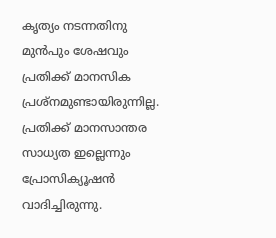കൃത്യം നടന്നതിനു മുൻപും ശേഷവും പ്രതിക്ക് മാനസിക പ്രശ്നമുണ്ടായിരുന്നില്ല. പ്രതിക്ക് മാനസാന്തര സാധ്യത ഇല്ലെന്നും പ്രോസിക്യൂഷൻ വാദിച്ചിരുന്നു.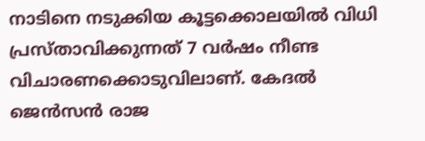നാടിനെ നടുക്കിയ കൂട്ടക്കൊലയിൽ വിധി പ്രസ്താവിക്കുന്നത് 7 വർഷം നീണ്ട വിചാരണക്കൊടുവിലാണ്. കേദല്‍ ജെന്‍സന്‍ രാജ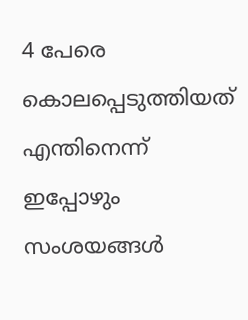4 പേരെ കൊലപ്പെടുത്തിയത് എന്തിനെന്ന് ഇപ്പോഴും സംശയങ്ങള്‍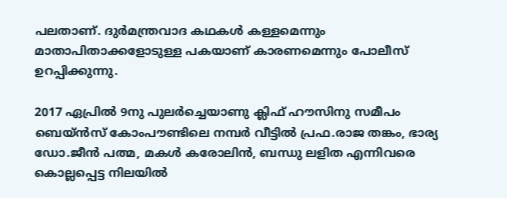പലതാണ്. ദുര്‍മന്ത്രവാദ കഥകള്‍ കള്ളമെന്നും മാതാപിതാക്കളോടുള്ള പകയാണ് കാരണമെന്നും പോലീസ് ഉറപ്പിക്കുന്നു.

2017 ഏപ്രില്‍ 9നു പുലര്‍ച്ചെയാണു ക്ലിഫ് ഹൗസിനു സമീപം ബെയ്ന്‍സ് കോംപൗണ്ടിലെ നമ്പര്‍ വീട്ടില്‍ പ്രഫ.രാജ തങ്കം, ഭാര്യ ഡോ.ജീന്‍ പത്മ, മകള്‍ കരോലിന്‍, ബന്ധു ലളിത എന്നിവരെ കൊല്ലപ്പെട്ട നിലയില്‍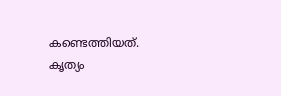കണ്ടെത്തിയത്. കൃത്യം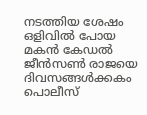നടത്തിയ ശേഷം ഒളിവില്‍ പോയ മകന്‍ കേഡല്‍ ജീന്‍സണ്‍ രാജയെ ദിവസങ്ങള്‍ക്കകം പൊലീസ്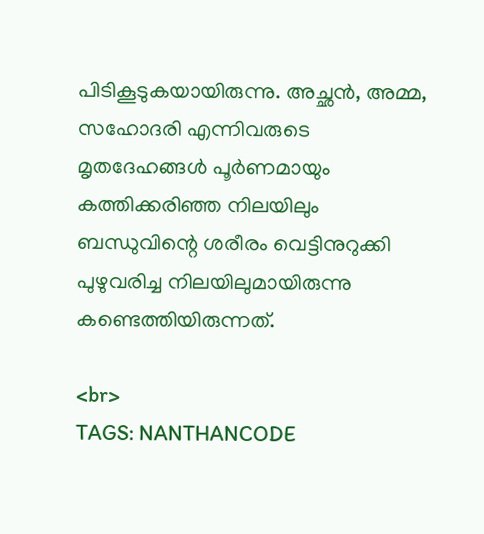പിടികൂടുകയായിരുന്നു. അച്ഛന്‍, അമ്മ, സഹോദരി എന്നിവരുടെ മൃതദേഹങ്ങള്‍ പൂര്‍ണമായും കത്തിക്കരിഞ്ഞ നിലയിലും ബന്ധുവിന്റെ ശരീരം വെട്ടിനുറുക്കി പുഴുവരിച്ച നിലയിലുമായിരുന്നു കണ്ടെത്തിയിരുന്നത്.

<br>
TAGS: NANTHANCODE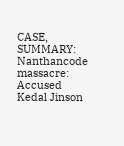CASE,
SUMMARY:
Nanthancode massacre: Accused Kedal Jinson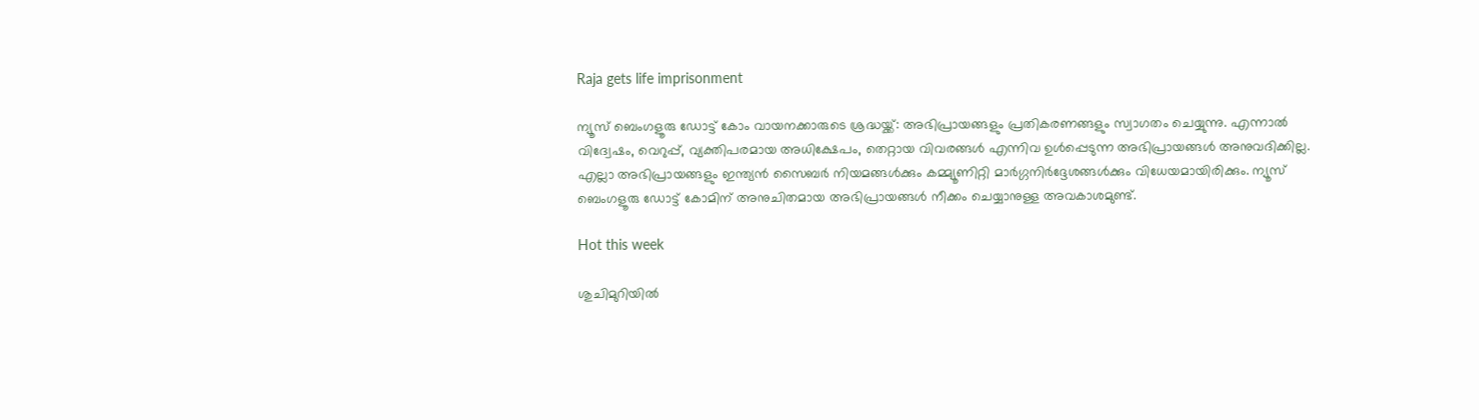Raja gets life imprisonment

ന്യൂസ് ബെംഗളൂരു ഡോട്ട് കോം വായനക്കാരുടെ ശ്രദ്ധയ്ക്ക്: അഭിപ്രായങ്ങളും പ്രതികരണങ്ങളും സ്വാഗതം ചെയ്യുന്നു. എന്നാൽ വിദ്വേഷം, വെറുപ്പ്, വ്യക്തിപരമായ അധിക്ഷേപം, തെറ്റായ വിവരങ്ങൾ എന്നിവ ഉൾപ്പെടുന്ന അഭിപ്രായങ്ങൾ അനുവദിക്കില്ല. എല്ലാ അഭിപ്രായങ്ങളും ഇന്ത്യൻ സൈബർ നിയമങ്ങൾക്കും കമ്മ്യൂണിറ്റി മാർഗ്ഗനിർദ്ദേശങ്ങൾക്കും വിധേയമായിരിക്കും. ന്യൂസ് ബെംഗളൂരു ഡോട്ട് കോമിന് അനുചിതമായ അഭിപ്രായങ്ങൾ നീക്കം ചെയ്യാനുള്ള അവകാശമുണ്ട്.

Hot this week

ശുചിമുറിയില്‍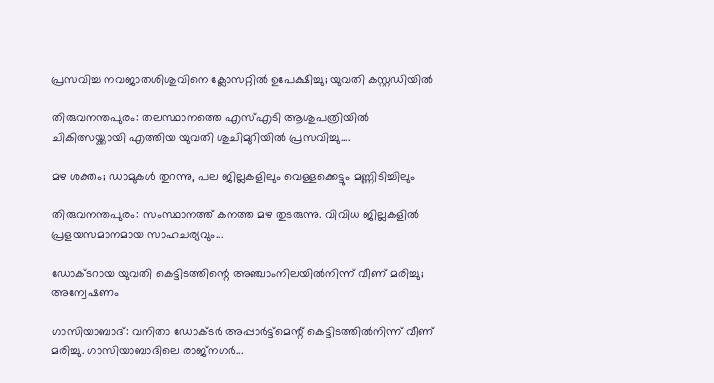പ്രസവിച്ച നവജാതശിശുവിനെ ക്ലോസറ്റില്‍ ഉപേക്ഷിച്ചു; യുവതി കസ്റ്റഡിയില്‍

തിരുവനന്തപുരം: തലസ്ഥാനത്തെ എസ്‌എടി ആശുപത്രിയില്‍ ചികിത്സയ്ക്കായി എത്തിയ യുവതി ശുചിമുറിയില്‍ പ്രസവിച്ചു....

മഴ ശക്തം; ഡാമുകൾ തുറന്നു, പല ജില്ലകളിലും വെള്ളക്കെട്ടും മണ്ണിടിച്ചിലും

തിരുവനന്തപുരം: സംസ്ഥാനത്ത് കനത്ത മഴ തുടരുന്നു. വിവിധ ജില്ലകളിൽ പ്രളയസമാനമായ സാഹചര്യവും...

ഡോക്ടറായ യുവതി കെട്ടിടത്തിന്റെ അഞ്ചാംനിലയിൽനിന്ന് വീണ് മരിച്ചു; അന്വേഷണം

ഗാസിയാബാദ്: വനിതാ ഡോക്ടർ അപ്പാർട്ട്മെന്റ് കെട്ടിടത്തിൽനിന്ന് വീണ് മരിച്ചു. ഗാസിയാബാദിലെ രാജ്നഗർ...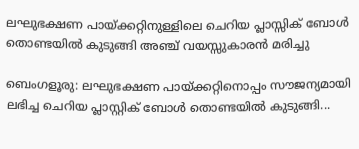ലഘുഭക്ഷണ പായ്ക്കറ്റിനുള്ളിലെ ചെറിയ പ്ലാസ്സിക് ബോൾ തൊണ്ടയില്‍ കുടുങ്ങി അഞ്ച് വയസ്സുകാരൻ മരിച്ചു

ബെംഗളൂരു: ലഘുഭക്ഷണ പായ്ക്കറ്റിനൊപ്പം സൗജന്യമായി ലഭിച്ച ചെറിയ പ്ലാസ്റ്റിക് ബോൾ തൊണ്ടയില്‍ കുടുങ്ങി...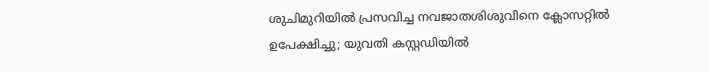ശുചിമുറിയില്‍ പ്രസവിച്ച നവജാതശിശുവിനെ ക്ലോസറ്റില്‍ ഉപേക്ഷിച്ചു; യുവതി കസ്റ്റഡിയില്‍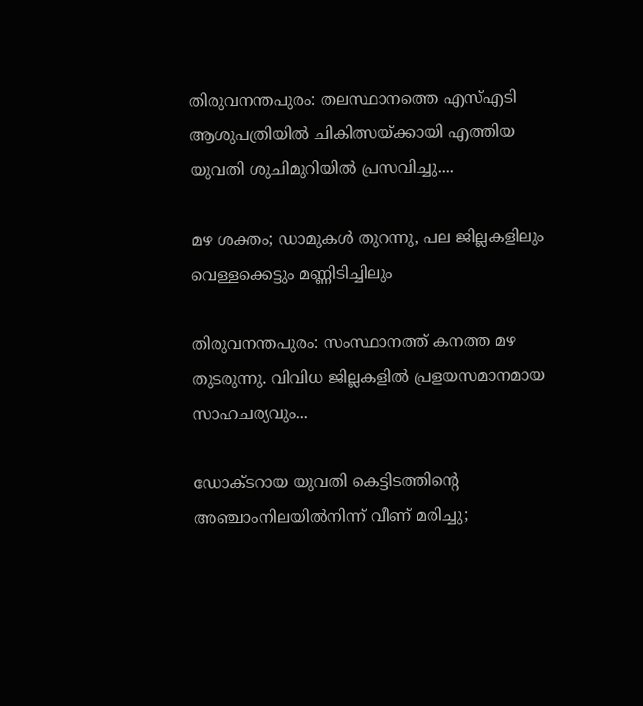തിരുവനന്തപുരം: തലസ്ഥാനത്തെ എസ്‌എടി ആശുപത്രിയില്‍ ചികിത്സയ്ക്കായി എത്തിയ യുവതി ശുചിമുറിയില്‍ പ്രസവിച്ചു....

മഴ ശക്തം; ഡാമുകൾ തുറന്നു, പല ജില്ലകളിലും വെള്ളക്കെട്ടും മണ്ണിടിച്ചിലും

തിരുവനന്തപുരം: സംസ്ഥാനത്ത് കനത്ത മഴ തുടരുന്നു. വിവിധ ജില്ലകളിൽ പ്രളയസമാനമായ സാഹചര്യവും...

ഡോക്ടറായ യുവതി കെട്ടിടത്തിന്റെ അഞ്ചാംനിലയിൽനിന്ന് വീണ് മരിച്ചു;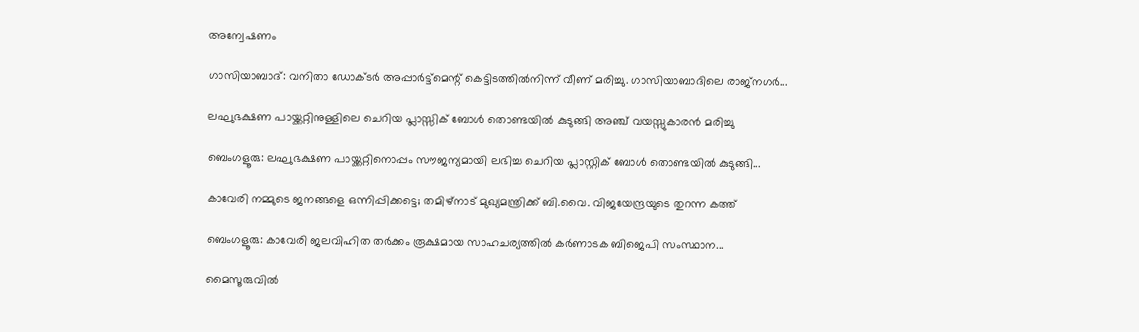അന്വേഷണം

ഗാസിയാബാദ്: വനിതാ ഡോക്ടർ അപ്പാർട്ട്മെന്റ് കെട്ടിടത്തിൽനിന്ന് വീണ് മരിച്ചു. ഗാസിയാബാദിലെ രാജ്നഗർ...

ലഘുഭക്ഷണ പായ്ക്കറ്റിനുള്ളിലെ ചെറിയ പ്ലാസ്സിക് ബോൾ തൊണ്ടയില്‍ കുടുങ്ങി അഞ്ച് വയസ്സുകാരൻ മരിച്ചു

ബെംഗളൂരു: ലഘുഭക്ഷണ പായ്ക്കറ്റിനൊപ്പം സൗജന്യമായി ലഭിച്ച ചെറിയ പ്ലാസ്റ്റിക് ബോൾ തൊണ്ടയില്‍ കുടുങ്ങി...

കാവേരി നമ്മുടെ ജനങ്ങളെ ഒന്നിപ്പിക്കട്ടെ; തമിഴ്നാട് മുഖ്യമന്ത്രിക്ക് ബി.വൈ. വിജയേന്ദ്രയുടെ തുറന്ന കത്ത്

ബെംഗളൂരു: കാവേരി ജലവിഹിത തർക്കം രൂക്ഷമായ സാഹചര്യത്തിൽ കർണാടക ബിജെപി സംസ്ഥാന...

മൈസൂരുവിൽ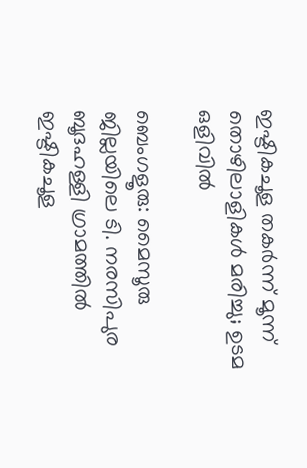ഇഷ്ടികചൂള തകർന്ന് മൂന്ന് തൊഴിലാളികൾ മരിച്ചു; ഉടമ ഒളിവില്‍

ബെംഗളൂരു: മൈസൂരു ജില്ലയിലെ ടി. നരസിപുര ബൂദഹള്ളി ഗ്രാമത്തിൽ ഇഷ്ടികചൂള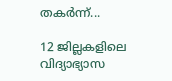തകർന്ന്...

12 ജില്ലകളിലെ വിദ്യാഭ്യാസ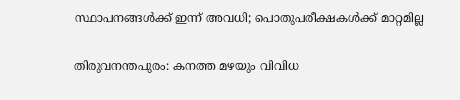സ്ഥാപനങ്ങൾക്ക് ഇന്ന് അവധി; പൊതുപരീക്ഷകൾക്ക് മാറ്റമില്ല

തിരുവനന്തപുരം: കനത്ത മഴയും വിവിധ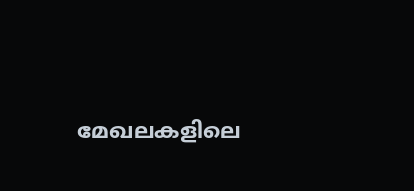മേഖലകളിലെ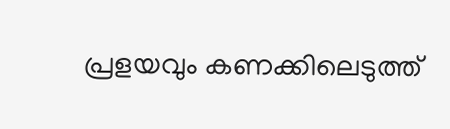പ്രളയവും കണക്കിലെടുത്ത്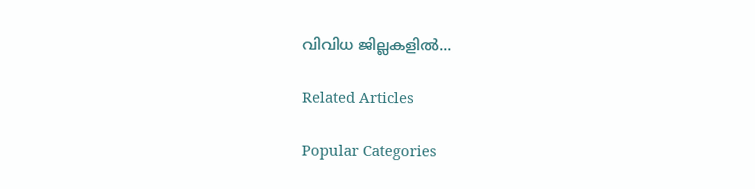വിവിധ ജില്ലകളിൽ...

Related Articles

Popular Categories